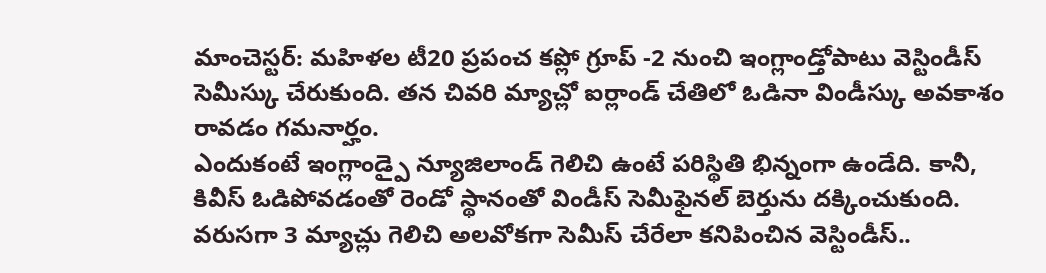మాంచెస్టర్: మహిళల టీ20 ప్రపంచ కప్లో గ్రూప్ -2 నుంచి ఇంగ్లాండ్తోపాటు వెస్టిండీస్ సెమీస్కు చేరుకుంది. తన చివరి మ్యాచ్లో ఐర్లాండ్ చేతిలో ఓడినా విండీస్కు అవకాశం రావడం గమనార్హం.
ఎందుకంటే ఇంగ్లాండ్పై న్యూజిలాండ్ గెలిచి ఉంటే పరిస్థితి భిన్నంగా ఉండేది. కానీ, కివీస్ ఓడిపోవడంతో రెండో స్థానంతో విండీస్ సెమీఫైనల్ బెర్తును దక్కించుకుంది.
వరుసగా 3 మ్యాచ్లు గెలిచి అలవోకగా సెమీస్ చేరేలా కనిపించిన వెస్టిండీస్..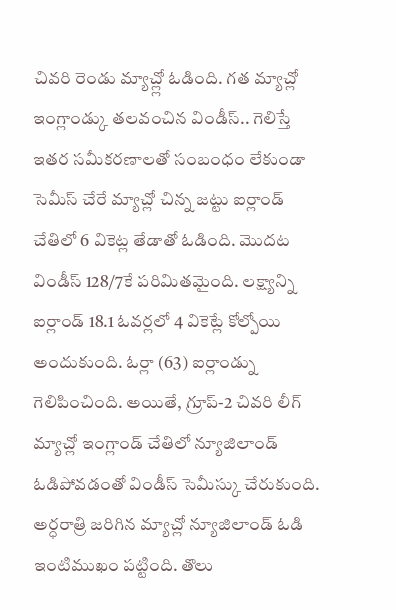చివరి రెండు మ్యాచ్ల్లో ఓడింది. గత మ్యాచ్లో ఇంగ్లాండ్కు తలవంచిన విండీస్.. గెలిస్తే ఇతర సమీకరణాలతో సంబంధం లేకుండా సెమీస్ చేరే మ్యాచ్లో చిన్న జట్టు ఐర్లాండ్ చేతిలో 6 వికెట్ల తేడాతో ఓడింది. మొదట విండీస్ 128/7కే పరిమితమైంది. లక్ష్యాన్ని ఐర్లాండ్ 18.1 ఓవర్లలో 4 వికెట్లే కోల్పోయి అందుకుంది. ఓర్లా (63) ఐర్లాండ్ను గెలిపించింది. అయితే, గ్రూప్-2 చివరి లీగ్ మ్యాచ్లో ఇంగ్లాండ్ చేతిలో న్యూజిలాండ్ ఓడిపోవడంతో విండీస్ సెమీస్కు చేరుకుంది.
అర్ధరాత్రి జరిగిన మ్యాచ్లో న్యూజిలాండ్ ఓడి ఇంటిముఖం పట్టింది. తొలు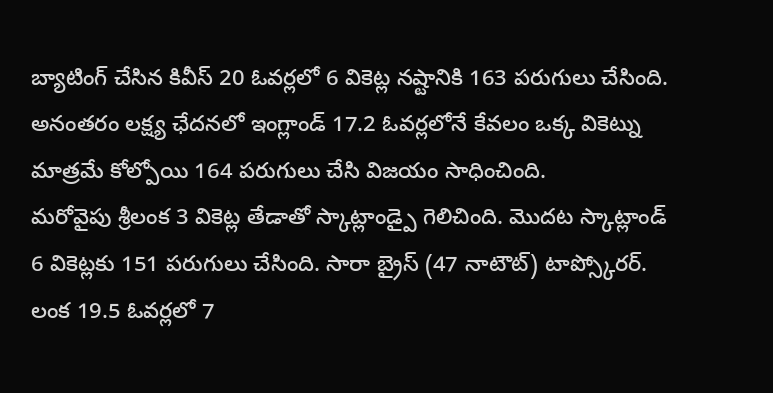బ్యాటింగ్ చేసిన కివీస్ 20 ఓవర్లలో 6 వికెట్ల నష్టానికి 163 పరుగులు చేసింది. అనంతరం లక్ష్య ఛేదనలో ఇంగ్లాండ్ 17.2 ఓవర్లలోనే కేవలం ఒక్క వికెట్ను మాత్రమే కోల్పోయి 164 పరుగులు చేసి విజయం సాధించింది.
మరోవైపు శ్రీలంక 3 వికెట్ల తేడాతో స్కాట్లాండ్పై గెలిచింది. మొదట స్కాట్లాండ్ 6 వికెట్లకు 151 పరుగులు చేసింది. సారా బ్రైస్ (47 నాటౌట్) టాప్స్కోరర్. లంక 19.5 ఓవర్లలో 7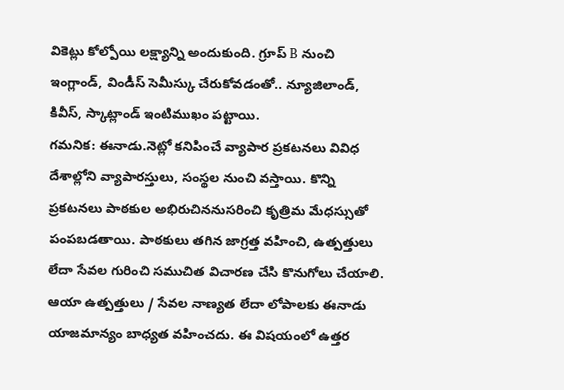వికెట్లు కోల్పోయి లక్ష్యాన్ని అందుకుంది. గ్రూప్ B నుంచి ఇంగ్లాండ్, విండీస్ సెమీస్కు చేరుకోవడంతో.. న్యూజిలాండ్, కివీస్, స్కాట్లాండ్ ఇంటిముఖం పట్టాయి.
గమనిక: ఈనాడు.నెట్లో కనిపించే వ్యాపార ప్రకటనలు వివిధ దేశాల్లోని వ్యాపారస్తులు, సంస్థల నుంచి వస్తాయి. కొన్ని ప్రకటనలు పాఠకుల అభిరుచిననుసరించి కృత్రిమ మేధస్సుతో పంపబడతాయి. పాఠకులు తగిన జాగ్రత్త వహించి, ఉత్పత్తులు లేదా సేవల గురించి సముచిత విచారణ చేసి కొనుగోలు చేయాలి. ఆయా ఉత్పత్తులు / సేవల నాణ్యత లేదా లోపాలకు ఈనాడు యాజమాన్యం బాధ్యత వహించదు. ఈ విషయంలో ఉత్తర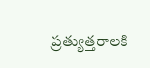ప్రత్యుత్తరాలకి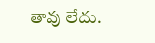తావు లేదు.